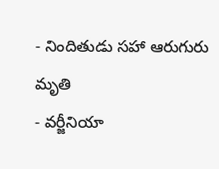- నిందితుడు సహా ఆరుగురు మృతి
- వర్జీనియా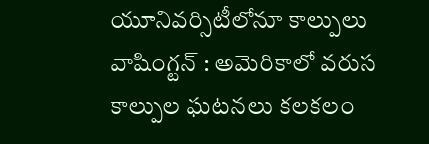యూనివర్సిటీలోనూ కాల్పులు
వాషింగ్టన్ : అమెరికాలో వరుస కాల్పుల ఘటనలు కలకలం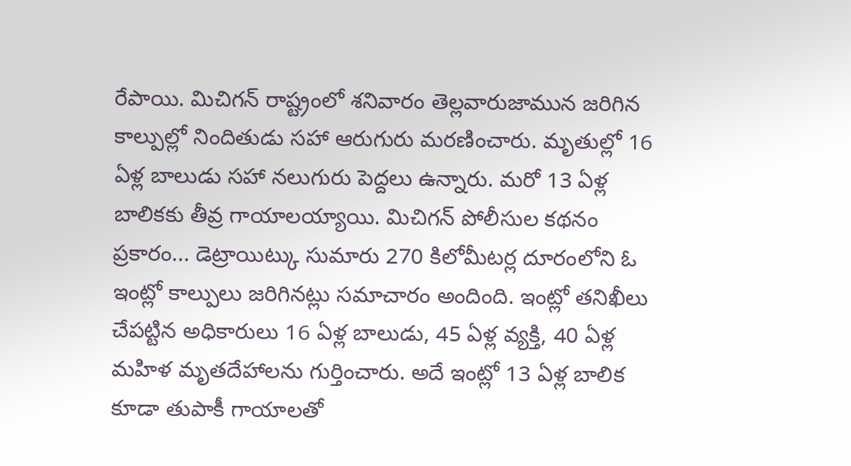రేపాయి. మిచిగన్ రాష్ట్రంలో శనివారం తెల్లవారుజామున జరిగిన కాల్పుల్లో నిందితుడు సహా ఆరుగురు మరణించారు. మృతుల్లో 16 ఏళ్ల బాలుడు సహా నలుగురు పెద్దలు ఉన్నారు. మరో 13 ఏళ్ల బాలికకు తీవ్ర గాయాలయ్యాయి. మిచిగన్ పోలీసుల కథనం ప్రకారం... డెట్రాయిట్కు సుమారు 270 కిలోమీటర్ల దూరంలోని ఓ ఇంట్లో కాల్పులు జరిగినట్లు సమాచారం అందింది. ఇంట్లో తనిఖీలు చేపట్టిన అధికారులు 16 ఏళ్ల బాలుడు, 45 ఏళ్ల వ్యక్తి, 40 ఏళ్ల మహిళ మృతదేహాలను గుర్తించారు. అదే ఇంట్లో 13 ఏళ్ల బాలిక కూడా తుపాకీ గాయాలతో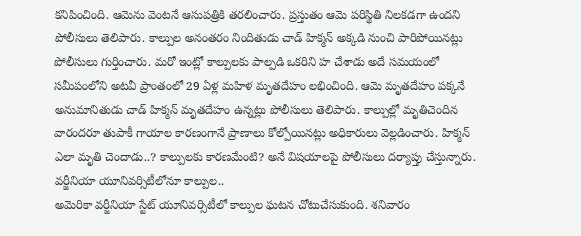కనిపించింది. ఆమెను వెంటనే ఆసుపత్రికి తరలించారు. ప్రస్తుతం ఆమె పరిస్థితి నిలకడగా ఉందని పోలీసులు తెలిపారు. కాల్పుల అనంతరం నిందితుడు చాడ్ హిక్మన్ అక్కడి నుంచి పారిపోయినట్లు పోలీసులు గుర్తించారు. మరో ఇంట్లో కాల్పులకు పాల్పడి ఒకరిని హ చేశాడు అదే సమయంలో సమీపంలోని అటవీ ప్రాంతంలో 29 ఏళ్ల మహిళ మృతదేహం లభించింది. ఆమె మృతదేహం పక్కనే అనుమానితుడు చాడ్ హిక్మన్ మృతదేహం ఉన్నట్లు పోలీసులు తెలిపారు. కాల్పుల్లో మృతిచెందిన వారందరూ తుపాకీ గాయాల కారణంగానే ప్రాణాలు కోల్పోయినట్లు అధికారులు వెల్లడించారు. హిక్మన్ ఎలా మృతి చెందాడు..? కాల్పులకు కారణమేంటి? అనే విషయాలపై పోలీసులు దర్యాప్తు చేస్తున్నారు.
వర్జీనియా యూనివర్సిటీలోనూ కాల్పుల..
అమెరికా వర్జీనియా స్టేట్ యూనివర్సిటీలో కాల్పుల ఘటన చోటుచేసుకుంది. శనివారం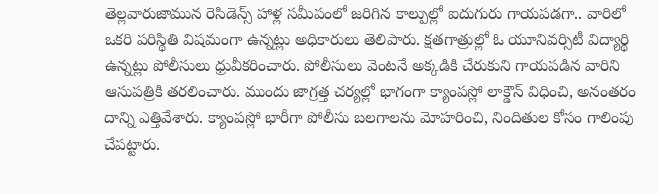తెల్లవారుజామున రెసిడెన్స్ హాళ్ల సమీపంలో జరిగిన కాల్పుల్లో ఐదుగురు గాయపడగా.. వారిలో ఒకరి పరిస్థితి విషమంగా ఉన్నట్లు అధికారులు తెలిపారు. క్షతగాత్రుల్లో ఓ యూనివర్సిటీ విద్యార్థి ఉన్నట్లు పోలీసులు ధ్రువీకరించారు. పోలీసులు వెంటనే అక్కడికి చేరుకుని గాయపడిన వారిని ఆసుపత్రికి తరలించారు. ముందు జాగ్రత్త చర్యల్లో భాగంగా క్యాంపస్లో లాక్డౌన్ విధించి, అనంతరం దాన్ని ఎత్తివేశారు. క్యాంపస్లో భారీగా పోలీసు బలగాలను మోహరించి, నిందితుల కోసం గాలింపు చేపట్టారు.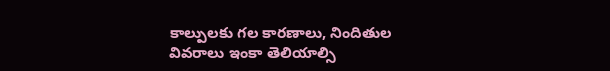కాల్పులకు గల కారణాలు, నిందితుల వివరాలు ఇంకా తెలియాల్సి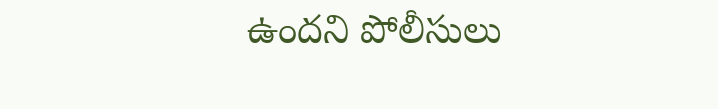ఉందని పోలీసులు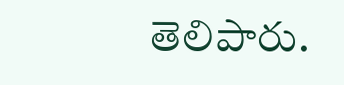తెలిపారు.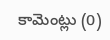కామెంట్లు (0)